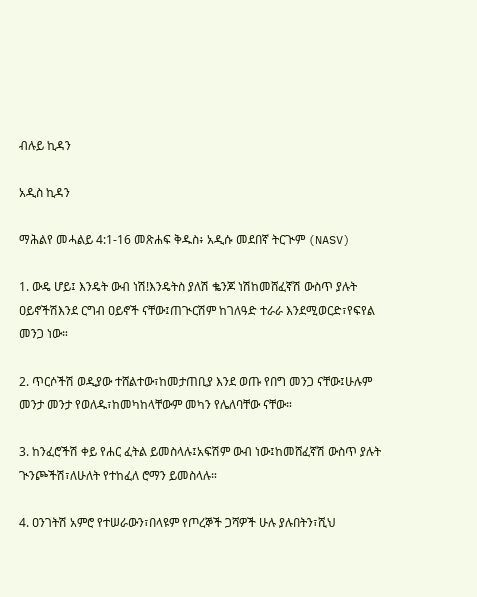ብሉይ ኪዳን

አዲስ ኪዳን

ማሕልየ መሓልይ 4:1-16 መጽሐፍ ቅዱስ፥ አዲሱ መደበኛ ትርጒም (NASV)

1. ውዴ ሆይ፤ እንዴት ውብ ነሽ!እንዴትስ ያለሽ ቈንጆ ነሽከመሸፈኛሽ ውስጥ ያሉት ዐይኖችሽእንደ ርግብ ዐይኖች ናቸው፤ጠጒርሽም ከገለዓድ ተራራ እንደሚወርድ፣የፍየል መንጋ ነው።

2. ጥርሶችሽ ወዲያው ተሸልተው፣ከመታጠቢያ እንደ ወጡ የበግ መንጋ ናቸው፤ሁሉም መንታ መንታ የወለዱ፣ከመካከላቸውም መካን የሌለባቸው ናቸው።

3. ከንፈሮችሽ ቀይ የሐር ፈትል ይመስላሉ፤አፍሽም ውብ ነው፤ከመሸፈኛሽ ውስጥ ያሉት ጒንጮችሽ፣ለሁለት የተከፈለ ሮማን ይመስላሉ።

4. ዐንገትሽ አምሮ የተሠራውን፣በላዩም የጦረኞች ጋሻዎች ሁሉ ያሉበትን፣ሺህ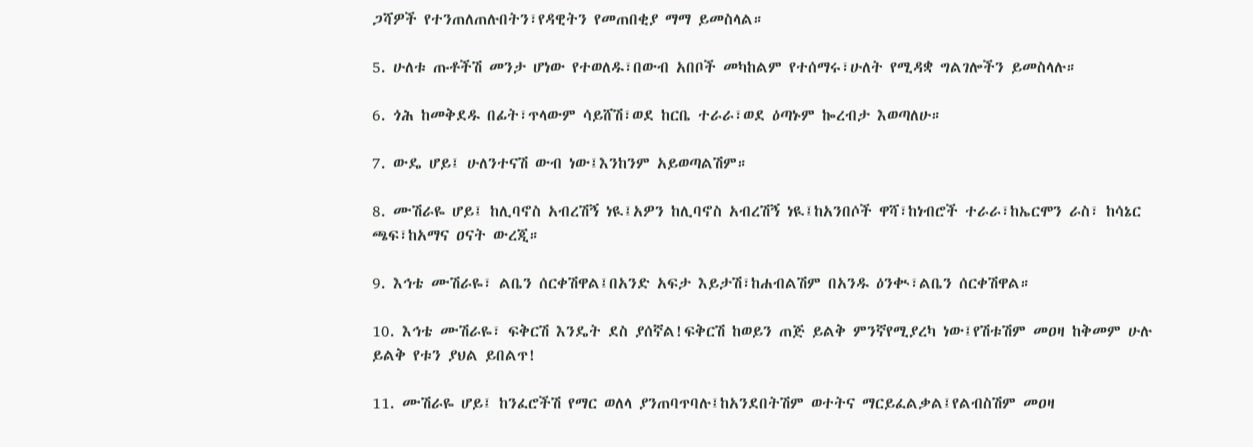ጋሻዎች የተንጠለጠሉበትን፣የዳዊትን የመጠበቂያ ማማ ይመስላል።

5. ሁለቱ ጡቶችሽ መንታ ሆነው የተወለዱ፣በውብ አበቦች መካከልም የተሰማሩ፣ሁለት የሚዳቋ ግልገሎችን ይመስላሉ።

6. ጎሕ ከመቅደዱ በፊት፣ጥላውም ሳይሸሽ፣ወደ ከርቤ ተራራ፣ወደ ዕጣኑም ኰረብታ እወጣለሁ።

7. ውዴ ሆይ፤ ሁለንተናሽ ውብ ነው፤እንከንም አይወጣልሽም።

8. ሙሽራዬ ሆይ፤ ከሊባኖስ አብረሽኝ ነዪ፤አዎን ከሊባኖስ አብረሽኝ ነዪ፤ከአንበሶች ዋሻ፣ከነብሮች ተራራ፣ከኤርሞን ራስ፣ ከሳኔር ጫፍ፣ከአማና ዐናት ውረጂ።

9. እኅቴ ሙሽራዬ፣ ልቤን ሰርቀሽዋል፤በአንድ አፍታ እይታሽ፣ከሐብልሽም በአንዱ ዕንቊ፣ልቤን ሰርቀሽዋል።

10. እኅቴ ሙሽራዬ፣ ፍቅርሽ እንዴት ደስ ያሰኛል!ፍቅርሽ ከወይን ጠጅ ይልቅ ምንኛየሚያረካ ነው፤የሽቱሽም መዐዛ ከቅመም ሁሉ ይልቅ የቱን ያህል ይበልጥ!

11. ሙሽራዬ ሆይ፤ ከንፈሮችሽ የማር ወለላ ያንጠባጥባሉ፤ከአንደበትሽም ወተትና ማርይፈልቃል፤የልብስሽም መዐዛ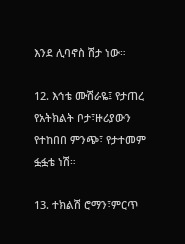እንደ ሊባኖስ ሽታ ነው።

12. እኅቴ ሙሽራዬ፤ የታጠረ የአትክልት ቦታ፣ዙሪያውን የተከበበ ምንጭ፣ የታተመም ፏፏቴ ነሽ።

13. ተክልሽ ሮማን፣ምርጥ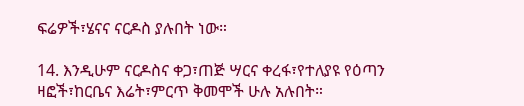ፍሬዎች፣ሄናና ናርዶስ ያሉበት ነው።

14. እንዲሁም ናርዶስና ቀጋ፣ጠጅ ሣርና ቀረፋ፣የተለያዩ የዕጣን ዛፎች፣ከርቤና እሬት፣ምርጥ ቅመሞች ሁሉ አሉበት።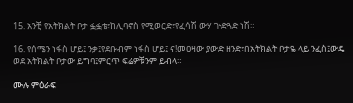15. አንቺ የአትክልት ቦታ ፏፏቴ፣ከሊባኖስ የሚወርድ፣የፈሳሽ ውሃ ጒድጓድ ነሽ።

16. የሰሜን ነፋስ ሆይ፤ ንቃ፤የደቡብም ነፋስ ሆይ፤ ና!መዐዛው ያውድ ዘንድ፣በአትክልት ቦታዬ ላይ ንፈስ፤ውዴ ወደ አትክልት ቦታው ይግባ፤ምርጥ ፍሬዎቹንም ይብላ።

ሙሉ ምዕራፍ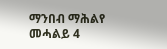ማንበብ ማሕልየ መሓልይ 4